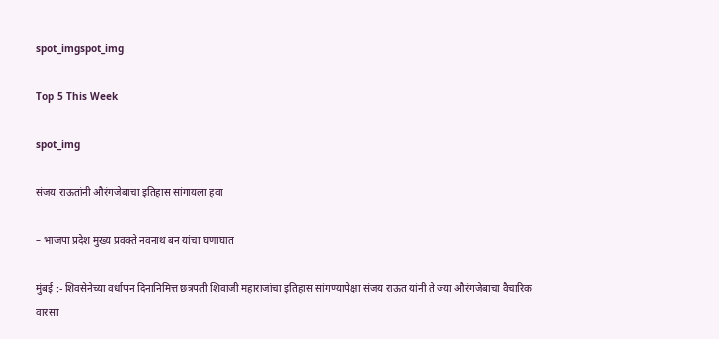spot_imgspot_img

Top 5 This Week

spot_img

संजय राऊतांनी औरंगजेबाचा इतिहास सांगायला हवा

– भाजपा प्रदेश मुख्य प्रवक्ते नवनाथ बन यांचा घणाघात

मुंबई :- शिवसेनेच्या वर्धापन दिनानिमित्त छत्रपती शिवाजी महाराजांचा इतिहास सांगण्यापेक्षा संजय राऊत यांनी ते ज्या औरंगजेबाचा वैचारिक वारसा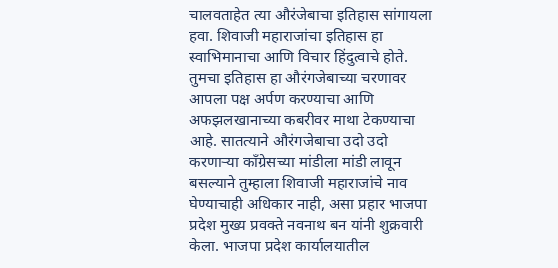चालवताहेत त्या औरंजेबाचा इतिहास सांगायला हवा. शिवाजी महाराजांचा इतिहास हा स्वाभिमानाचा आणि विचार हिंदुत्वाचे होते. तुमचा इतिहास हा औरंगजेबाच्या चरणावर आपला पक्ष अर्पण करण्याचा आणि अफझलखानाच्या कबरीवर माथा टेकण्याचा आहे. सातत्याने औरंगजेबाचा उदो उदो करणाऱ्या काँग्रेसच्या मांडीला मांडी लावून बसल्याने तुम्हाला शिवाजी महाराजांचे नाव घेण्याचाही अधिकार नाही, असा प्रहार भाजपा प्रदेश मुख्य प्रवक्ते नवनाथ बन यांनी शुक्रवारी केला. भाजपा प्रदेश कार्यालयातील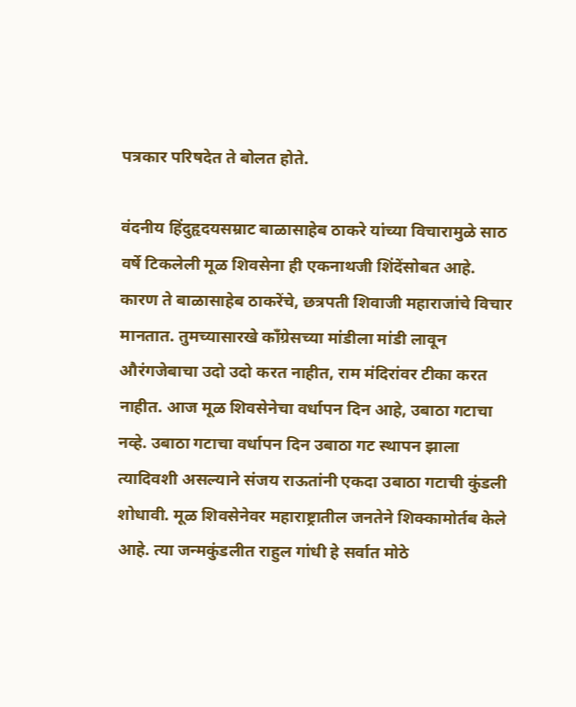पत्रकार परिषदेत ते बोलत होते.

वंदनीय हिंदुहृदयसम्राट बाळासाहेब ठाकरे यांच्या विचारामुळे साठ वर्षे टिकलेली मूळ शिवसेना ही एकनाथजी शिंदेंसोबत आहे. कारण ते बाळासाहेब ठाकरेंचे, छत्रपती शिवाजी महाराजांचे विचार मानतात. तुमच्यासारखे काँग्रेसच्या मांडीला मांडी लावून औरंगजेबाचा उदो उदो करत नाहीत, राम मंदिरांवर टीका करत नाहीत. आज मूळ शिवसेनेचा वर्धापन दिन आहे, उबाठा गटाचा नव्हे. उबाठा गटाचा वर्धापन दिन उबाठा गट स्थापन झाला त्यादिवशी असल्याने संजय राऊतांनी एकदा उबाठा गटाची कुंडली शोधावी. मूळ शिवसेनेवर महाराष्ट्रातील जनतेने शिक्कामोर्तब केले आहे. त्या जन्मकुंडलीत राहुल गांधी हे सर्वात मोठे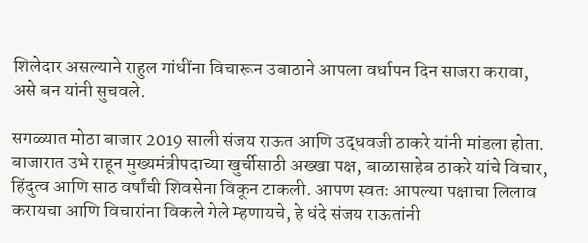शिलेदार असल्याने राहुल गांधींना विचारून उबाठाने आपला वर्धापन दिन साजरा करावा, असे बन यांनी सुचवले.

सगळ्यात मोठा बाजार 2019 साली संजय राऊत आणि उद्धवजी ठाकरे यांनी मांडला होता. बाजारात उभे राहून मुख्यमंत्रीपदाच्या खुर्चीसाठी अख्खा पक्ष, बाळासाहेब ठाकरे यांचे विचार, हिंदुत्व आणि साठ वर्षांची शिवसेना विकून टाकली. आपण स्वतः आपल्या पक्षाचा लिलाव करायचा आणि विचारांना विकले गेले म्हणायचे, हे धंदे संजय राऊतांनी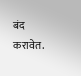बंद करावेत.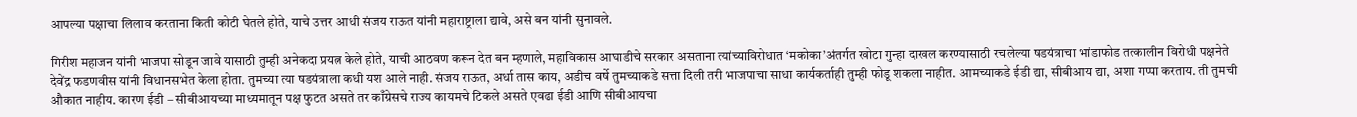आपल्या पक्षाचा लिलाव करताना किती कोटी घेतले होते, याचे उत्तर आधी संजय राऊत यांनी महाराष्ट्राला द्यावे, असे बन यांनी सुनावले.

गिरीश महाजन यांनी भाजपा सोडून जावे यासाठी तुम्ही अनेकदा प्रयत्न केले होते, याची आठवण करून देत बन म्हणाले, महाविकास आघाडीचे सरकार असताना त्यांच्याविरोधात ‘मकोका’अंतर्गत खोटा गुन्हा दाखल करण्यासाठी रचलेल्या षडयंत्राचा भांडाफोड तत्कालीन विरोधी पक्षनेते देवेंद्र फडणवीस यांनी विधानसभेत केला होता. तुमच्या त्या षडयंत्राला कधी यश आले नाही. संजय राऊत, अर्धा तास काय, अडीच वर्षे तुमच्याकडे सत्ता दिली तरी भाजपाचा साधा कार्यकर्ताही तुम्ही फोडू शकला नाहीत. आमच्याकडे ईडी द्या, सीबीआय द्या, अशा गप्पा करताय. ती तुमची औकात नाहीय. कारण ईडी – सीबीआयच्या माध्यमातून पक्ष फुटत असते तर काँग्रेसचे राज्य कायमचे टिकले असते एवढा ईडी आणि सीबीआयचा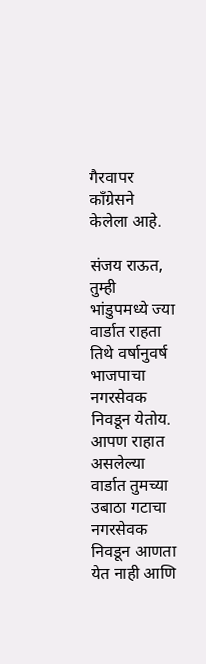गैरवापर काँग्रेसने केलेला आहे.

संजय राऊत, तुम्ही भांडुपमध्ये ज्या वार्डात राहता तिथे वर्षानुवर्ष भाजपाचा नगरसेवक निवडून येतोय. आपण राहात असलेल्या वार्डात तुमच्या उबाठा गटाचा नगरसेवक निवडून आणता येत नाही आणि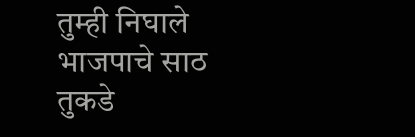तुम्ही निघाले भाजपाचे साठ तुकडे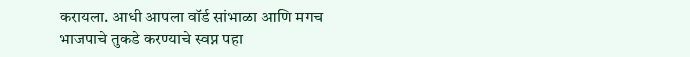करायला. आधी आपला वॉर्ड सांभाळा आणि मगच भाजपाचे तुकडे करण्याचे स्वप्न पहा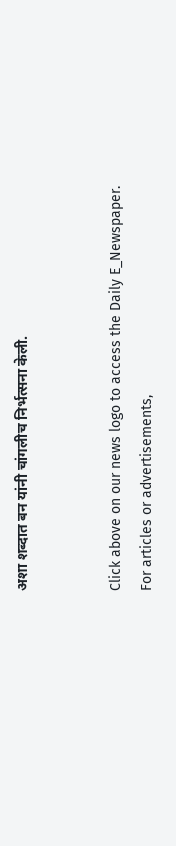अशा शब्दात बन यांनी चांगलीच निर्भत्सना केली.


Click above on our news logo to access the Daily E_Newspaper.
For articles or advertisements,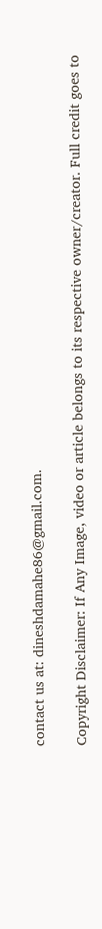contact us at: dineshdamahe86@gmail.com.

Copyright Disclaimer: If Any Image, video or article belongs to its respective owner/creator. Full credit goes to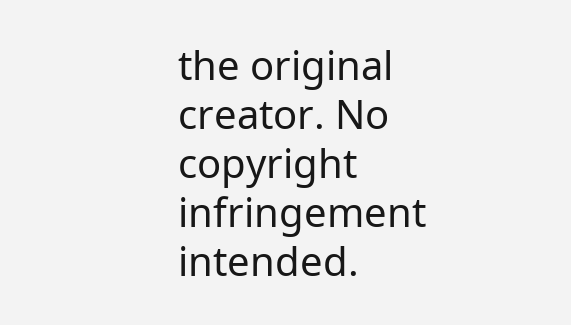the original creator. No copyright infringement intended.